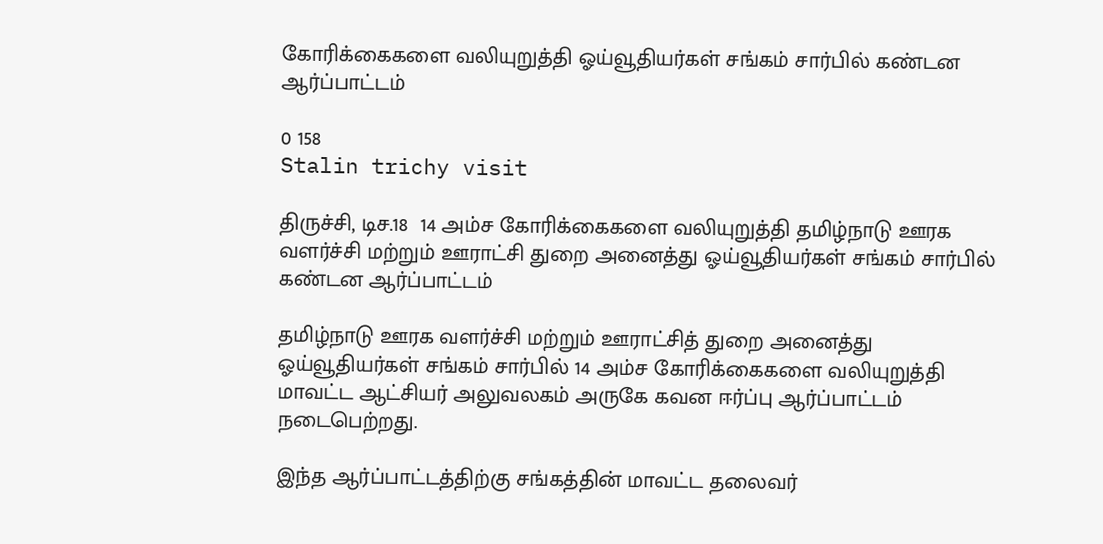கோரிக்கைகளை வலியுறுத்தி ஓய்வூதியர்கள் சங்கம் சார்பில் கண்டன ஆர்ப்பாட்டம்

0 158
Stalin trichy visit

திருச்சி, டிச.18  14 அம்ச கோரிக்கைகளை வலியுறுத்தி தமிழ்நாடு ஊரக வளர்ச்சி மற்றும் ஊராட்சி துறை அனைத்து ஓய்வூதியர்கள் சங்கம் சார்பில் கண்டன ஆர்ப்பாட்டம்

தமிழ்நாடு ஊரக வளர்ச்சி மற்றும் ஊராட்சித் துறை அனைத்து ஓய்வூதியர்கள் சங்கம் சார்பில் 14 அம்ச கோரிக்கைகளை வலியுறுத்தி மாவட்ட ஆட்சியர் அலுவலகம் அருகே கவன ஈர்ப்பு ஆர்ப்பாட்டம் நடைபெற்றது.

இந்த ஆர்ப்பாட்டத்திற்கு சங்கத்தின் மாவட்ட தலைவர்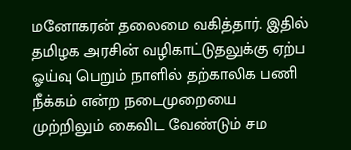மனோகரன் தலைமை வகித்தார். இதில் தமிழக அரசின் வழிகாட்டுதலுக்கு ஏற்ப ஓய்வு பெறும் நாளில் தற்காலிக பணி நீக்கம் என்ற நடைமுறையை முற்றிலும் கைவிட வேண்டும் சம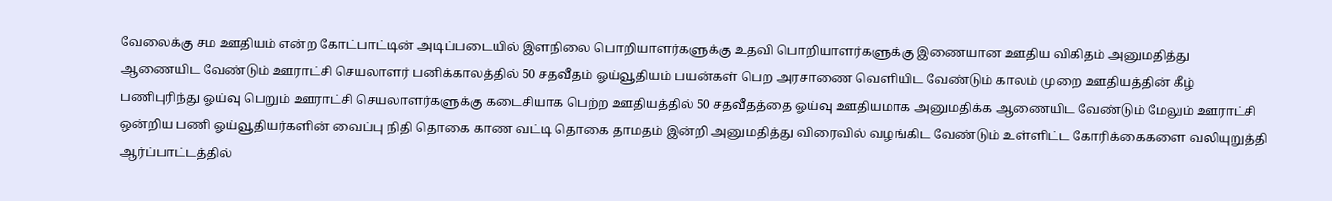வேலைக்கு சம ஊதியம் என்ற கோட்பாட்டின் அடிப்படையில் இளநிலை பொறியாளர்களுக்கு உதவி பொறியாளர்களுக்கு இணையான ஊதிய விகிதம் அனுமதித்து ஆணையிட வேண்டும் ஊராட்சி செயலாளர் பனிக்காலத்தில் 50 சதவீதம் ஓய்வூதியம் பயன்கள் பெற அரசாணை வெளியிட வேண்டும் காலம் முறை ஊதியத்தின் கீழ் பணிபுரிந்து ஓய்வு பெறும் ஊராட்சி செயலாளர்களுக்கு கடைசியாக பெற்ற ஊதியத்தில் 50 சதவீதத்தை ஓய்வு ஊதியமாக அனுமதிக்க ஆணையிட வேண்டும் மேலும் ஊராட்சி ஒன்றிய பணி ஓய்வூதியர்களின் வைப்பு நிதி தொகை காண வட்டி தொகை தாமதம் இன்றி அனுமதித்து விரைவில் வழங்கிட வேண்டும் உள்ளிட்ட கோரிக்கைகளை வலியுறுத்தி ஆர்ப்பாட்டத்தில்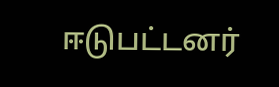ஈடுபட்டனர்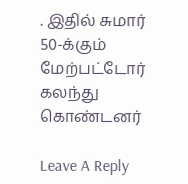. இதில் சுமார் 50-க்கும் மேற்பட்டோர் கலந்து கொண்டனர்

Leave A Reply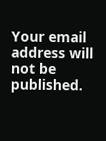Your email address will not be published.